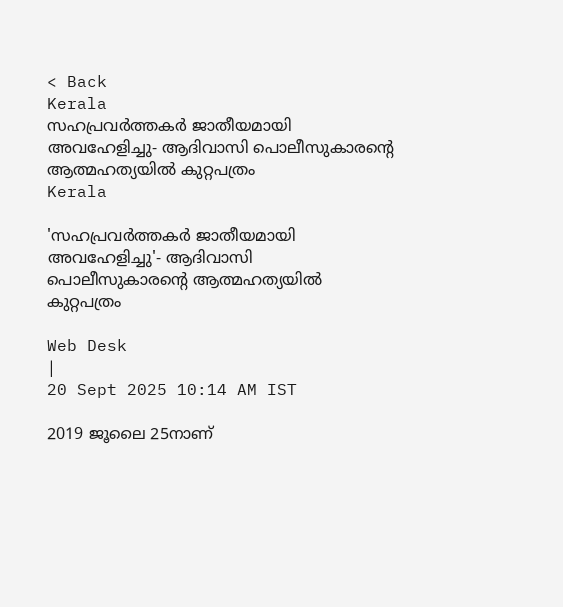< Back
Kerala
സഹപ്രവർത്തകർ ജാതീയമായി അവഹേളിച്ചു- ആദിവാസി പൊലീസുകാരന്റെ ആത്മഹത്യയിൽ കുറ്റപത്രം
Kerala

'സഹപ്രവർത്തകർ ജാതീയമായി അവഹേളിച്ചു'- ആദിവാസി പൊലീസുകാരന്റെ ആത്മഹത്യയിൽ കുറ്റപത്രം

Web Desk
|
20 Sept 2025 10:14 AM IST

2019 ജൂലൈ 25നാണ്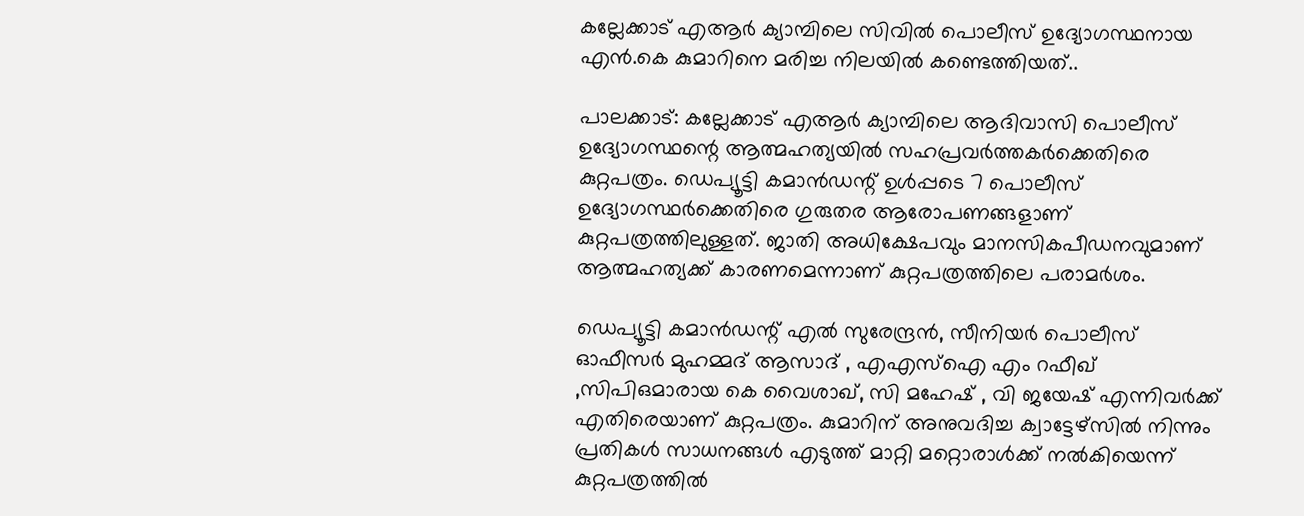കല്ലേക്കാട് എആർ ക്യാമ്പിലെ സിവിൽ പൊലീസ് ഉദ്യോഗസ്ഥനായ എൻ.കെ കുമാറിനെ മരിച്ച നിലയിൽ കണ്ടെത്തിയത്..

പാലക്കാട്: കല്ലേക്കാട് എആർ ക്യാമ്പിലെ ആദിവാസി പൊലീസ് ഉദ്യോഗസ്ഥന്റെ ആത്മഹത്യയിൽ സഹപ്രവർത്തകർക്കെതിരെ കുറ്റപത്രം. ഡെപ്യൂട്ടി കമാൻഡന്റ് ഉൾപ്പടെ 7 പൊലീസ് ഉദ്യോഗസ്ഥർക്കെതിരെ ഗുരുതര ആരോപണങ്ങളാണ് കുറ്റപത്രത്തിലുള്ളത്. ജാതി അധിക്ഷേപവും മാനസികപീഡനവുമാണ് ആത്മഹത്യക്ക് കാരണമെന്നാണ് കുറ്റപത്രത്തിലെ പരാമർശം.

ഡെപ്യൂട്ടി കമാൻഡന്റ് എൽ സുരേന്ദ്രൻ, സീനിയർ പൊലീസ് ഓഫീസർ മുഹമ്മദ് ആസാദ് , എഎസ്ഐ എം റഫീഖ് ,സിപിഒമാരായ കെ വൈശാഖ്, സി മഹേഷ് , വി ജയേഷ് എന്നിവർക്ക് എതിരെയാണ് കുറ്റപത്രം. കുമാറിന് അനുവദിച്ച ക്വാട്ടേഴ്‌സിൽ നിന്നും പ്രതികൾ സാധനങ്ങൾ എടുത്ത് മാറ്റി മറ്റൊരാൾക്ക് നൽകിയെന്ന് കുറ്റപത്രത്തിൽ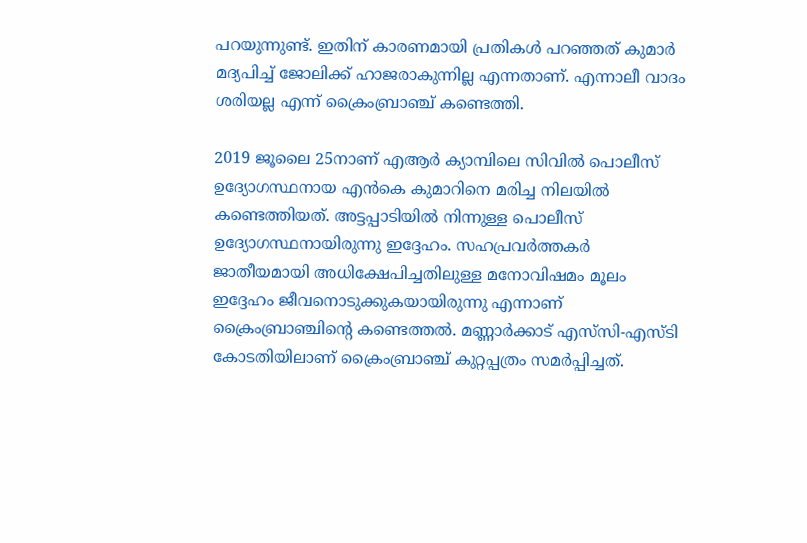പറയുന്നുണ്ട്. ഇതിന് കാരണമായി പ്രതികൾ പറഞ്ഞത് കുമാർ മദ്യപിച്ച് ജോലിക്ക് ഹാജരാകുന്നില്ല എന്നതാണ്. എന്നാലീ വാദം ശരിയല്ല എന്ന് ക്രൈംബ്രാഞ്ച് കണ്ടെത്തി.

2019 ജൂലൈ 25നാണ് എആർ ക്യാമ്പിലെ സിവിൽ പൊലീസ് ഉദ്യോഗസ്ഥനായ എൻകെ കുമാറിനെ മരിച്ച നിലയിൽ കണ്ടെത്തിയത്. അട്ടപ്പാടിയിൽ നിന്നുള്ള പൊലീസ് ഉദ്യോഗസ്ഥനായിരുന്നു ഇദ്ദേഹം. സഹപ്രവർത്തകർ ജാതീയമായി അധിക്ഷേപിച്ചതിലുള്ള മനോവിഷമം മൂലം ഇദ്ദേഹം ജീവനൊടുക്കുകയായിരുന്നു എന്നാണ് ക്രൈംബ്രാഞ്ചിന്റെ കണ്ടെത്തൽ. മണ്ണാർക്കാട് എസ്‌സി-എസ്ടി കോടതിയിലാണ് ക്രൈംബ്രാഞ്ച് കുറ്റപ്പത്രം സമർപ്പിച്ചത്.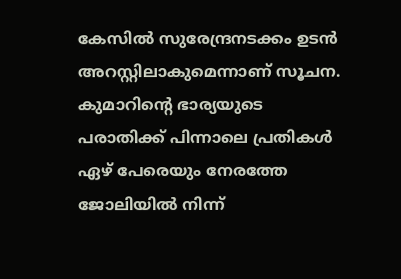കേസിൽ സുരേന്ദ്രനടക്കം ഉടൻ അറസ്റ്റിലാകുമെന്നാണ് സൂചന. കുമാറിന്റെ ഭാര്യയുടെ പരാതിക്ക് പിന്നാലെ പ്രതികൾ ഏഴ് പേരെയും നേരത്തേ ജോലിയിൽ നിന്ന്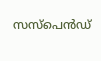സസ്‌പെൻഡ്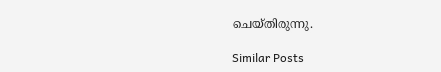ചെയ്തിരുന്നു.

Similar Posts